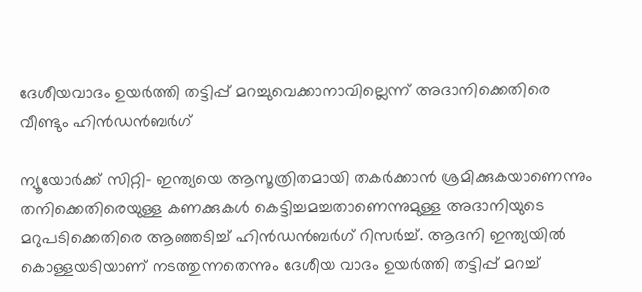ദേശീയവാദം ഉയര്‍ത്തി തട്ടിപ്പ് മറച്ചുവെക്കാനാവില്ലെന്ന് അദാനിക്കെതിരെ വീണ്ടും ഹിന്‍ഡന്‍ബര്‍ഗ്

ന്യൂയോര്‍ക്ക് സിറ്റി- ഇന്ത്യയെ ആസൂത്രിതമായി തകര്‍ക്കാന്‍ ശ്രമിക്കുകയാണെന്നും തനിക്കെതിരെയുള്ള കണക്കുകള്‍ കെട്ടിച്ചമച്ചതാണെന്നുമുള്ള അദാനിയുടെ മറുപടിക്കെതിരെ ആഞ്ഞടിച്ച് ഹിന്‍ഡന്‍ബര്‍ഗ് റിസര്‍ച്ച്. ആദനി ഇന്ത്യയില്‍ കൊള്ളയടിയാണ് നടത്തുന്നതെന്നും ദേശീയ വാദം ഉയര്‍ത്തി തട്ടിപ്പ് മറച്ച്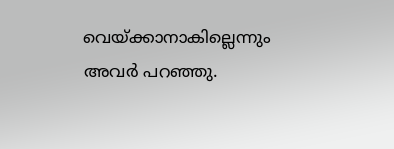വെയ്ക്കാനാകില്ലെന്നും അവര്‍ പറഞ്ഞു.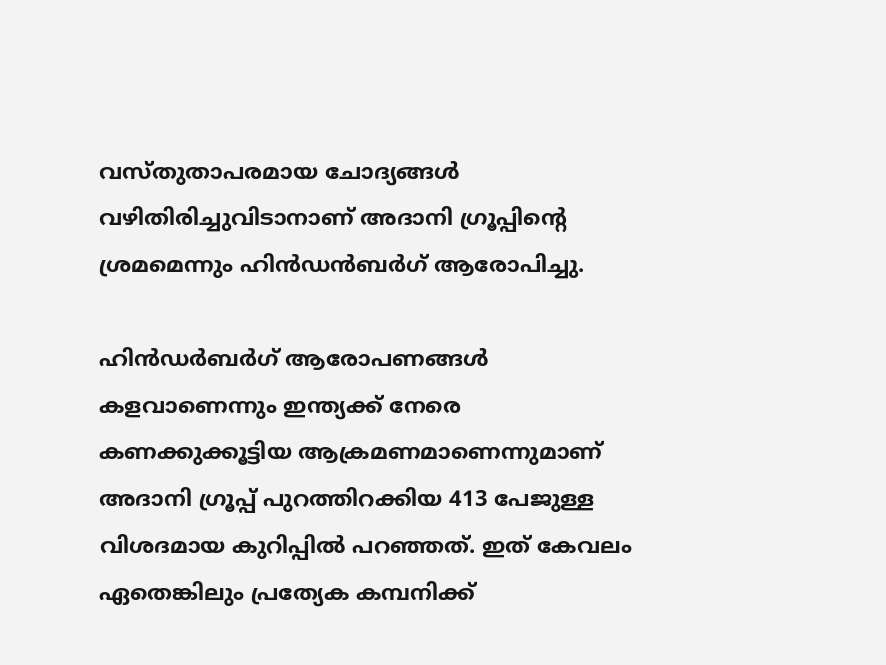വസ്തുതാപരമായ ചോദ്യങ്ങള്‍ വഴിതിരിച്ചുവിടാനാണ് അദാനി ഗ്രൂപ്പിന്റെ ശ്രമമെന്നും ഹിന്‍ഡന്‍ബര്‍ഗ് ആരോപിച്ചു.

ഹിന്‍ഡര്‍ബര്‍ഗ് ആരോപണങ്ങള്‍ കളവാണെന്നും ഇന്ത്യക്ക് നേരെ കണക്കുക്കൂട്ടിയ ആക്രമണമാണെന്നുമാണ് അദാനി ഗ്രൂപ്പ് പുറത്തിറക്കിയ 413 പേജുള്ള വിശദമായ കുറിപ്പില്‍ പറഞ്ഞത്. ഇത് കേവലം ഏതെങ്കിലും പ്രത്യേക കമ്പനിക്ക്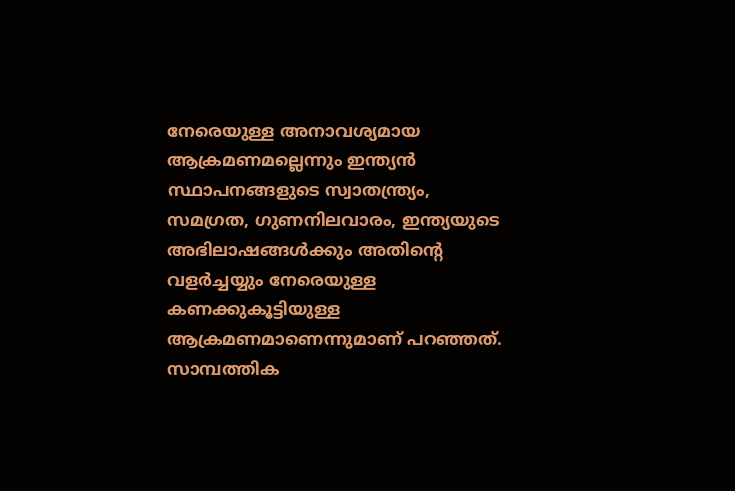നേരെയുള്ള അനാവശ്യമായ ആക്രമണമല്ലെന്നും ഇന്ത്യന്‍ സ്ഥാപനങ്ങളുടെ സ്വാതന്ത്ര്യം, സമഗ്രത, ഗുണനിലവാരം, ഇന്ത്യയുടെ അഭിലാഷങ്ങള്‍ക്കും അതിന്റെ വളര്‍ച്ചയ്യും നേരെയുള്ള കണക്കുകൂട്ടിയുള്ള ആക്രമണമാണെന്നുമാണ് പറഞ്ഞത്. സാമ്പത്തിക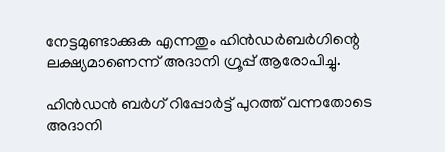നേട്ടമുണ്ടാക്കുക എന്നതും ഹിന്‍ഡര്‍ബര്‍ഗിന്റെ ലക്ഷ്യമാണെന്ന് അദാനി ഗ്രൂപ്പ് ആരോപിച്ചു.

ഹിന്‍ഡന്‍ ബര്‍ഗ് റിപ്പോര്‍ട്ട് പുറത്ത് വന്നതോടെ അദാനി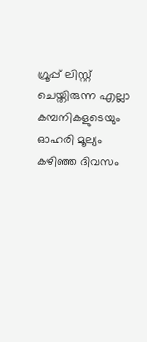ഗ്രൂപ്പ് ലിസ്റ്റ് ചെയ്തിരുന്ന എല്ലാ കമ്പനികളുടെയും ഓഹരി മൂല്യം കഴിഞ്ഞ ദിവസം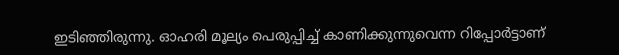ഇടിഞ്ഞിരുന്നു. ഓഹരി മൂല്യം പെരുപ്പിച്ച് കാണിക്കുന്നുവെന്ന റിപ്പോര്‍ട്ടാണ്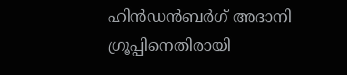ഹിന്‍ഡന്‍ബര്‍ഗ് അദാനി ഗ്രൂപ്പിനെതിരായി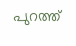പുറത്ത്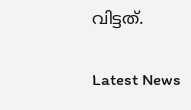വിട്ടത്.

Latest News